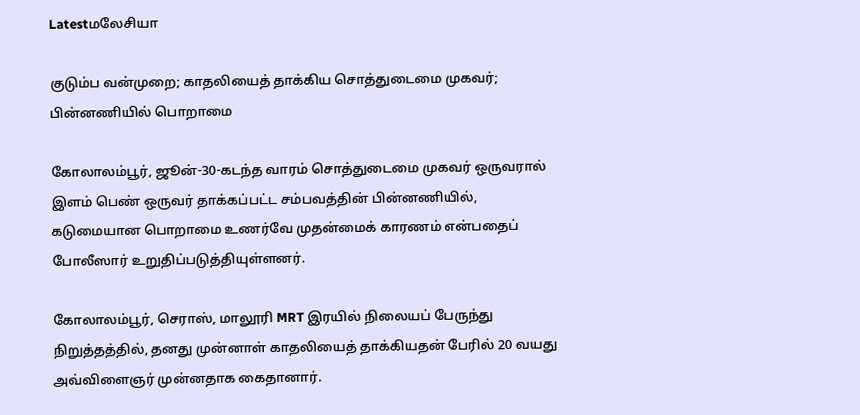Latestமலேசியா

குடும்ப வன்முறை; காதலியைத் தாக்கிய சொத்துடைமை முகவர்; பின்னணியில் பொறாமை

கோலாலம்பூர், ஜூன்-30-கடந்த வாரம் சொத்துடைமை முகவர் ஒருவரால் இளம் பெண் ஒருவர் தாக்கப்பட்ட சம்பவத்தின் பின்னணியில், கடுமையான பொறாமை உணர்வே முதன்மைக் காரணம் என்பதைப் போலீஸார் உறுதிப்படுத்தியுள்ளனர்.

கோலாலம்பூர், செராஸ், மாலூரி MRT இரயில் நிலையப் பேருந்து நிறுத்தத்தில், தனது முன்னாள் காதலியைத் தாக்கியதன் பேரில் 20 வயது அவ்விளைஞர் முன்னதாக கைதானார்.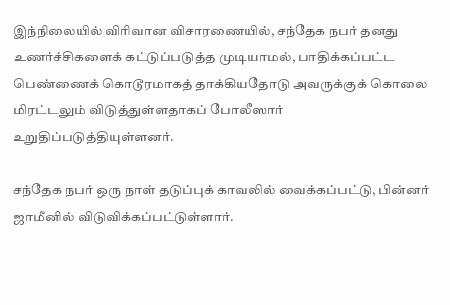இந்நிலையில் விரிவான விசாரணையில், சந்தேக நபர் தனது உணர்ச்சிகளைக் கட்டுப்படுத்த முடியாமல், பாதிக்கப்பட்ட பெண்ணைக் கொடூரமாகத் தாக்கியதோடு அவருக்குக் கொலை மிரட்டலும் விடுத்துள்ளதாகப் போலீஸார் உறுதிப்படுத்தியுள்ளனர்.

சந்தேக நபர் ஒரு நாள் தடுப்புக் காவலில் வைக்கப்பட்டு, பின்னர் ஜாமீனில் விடுவிக்கப்பட்டுள்ளார்.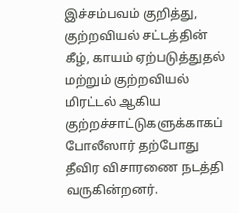இச்சம்பவம் குறித்து, குற்றவியல் சட்டத்தின் கீழ், காயம் ஏற்படுத்துதல் மற்றும் குற்றவியல் மிரட்டல் ஆகிய குற்றச்சாட்டுகளுக்காகப் போலீஸார் தற்போது தீவிர விசாரணை நடத்தி வருகின்றனர்.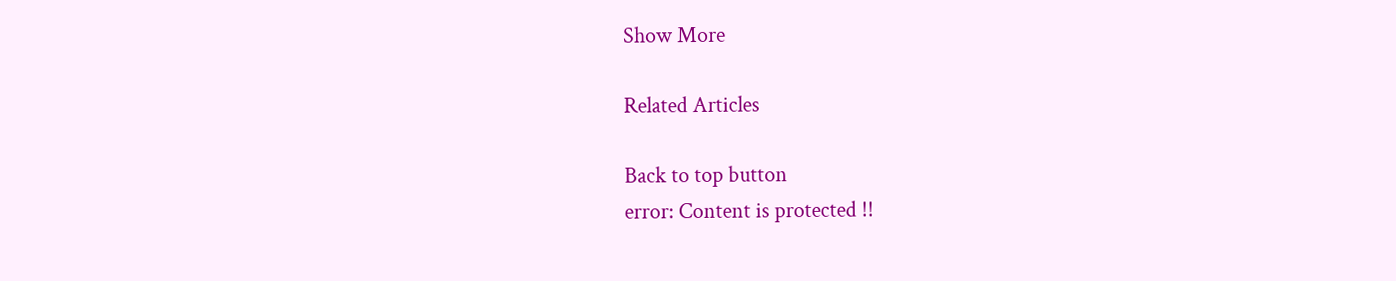Show More

Related Articles

Back to top button
error: Content is protected !!